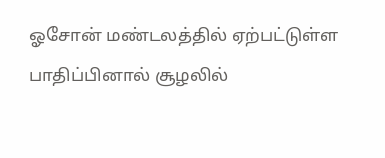ஓசோன் மண்டலத்தில் ஏற்பட்டுள்ள பாதிப்பினால் சூழலில்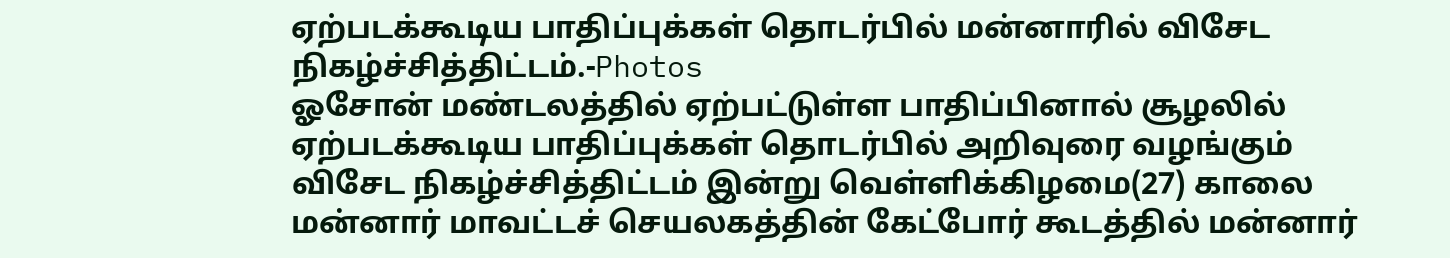ஏற்படக்கூடிய பாதிப்புக்கள் தொடர்பில் மன்னாரில் விசேட நிகழ்ச்சித்திட்டம்.-Photos
ஓசோன் மண்டலத்தில் ஏற்பட்டுள்ள பாதிப்பினால் சூழலில் ஏற்படக்கூடிய பாதிப்புக்கள் தொடர்பில் அறிவுரை வழங்கும் விசேட நிகழ்ச்சித்திட்டம் இன்று வெள்ளிக்கிழமை(27) காலை மன்னார் மாவட்டச் செயலகத்தின் கேட்போர் கூடத்தில் மன்னார்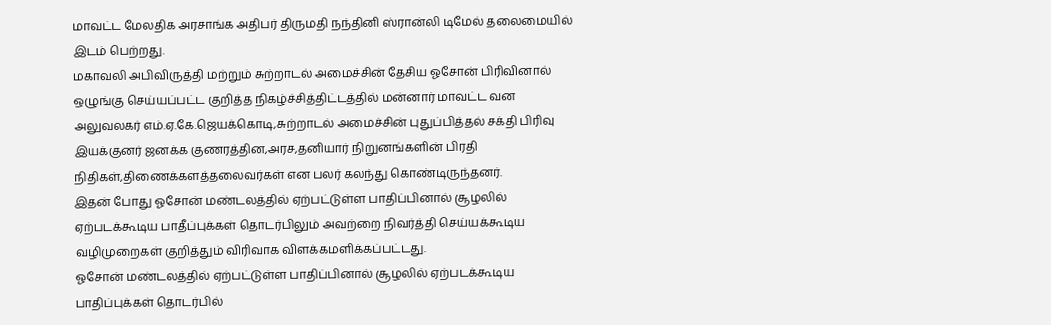மாவட்ட மேலதிக அரசாங்க அதிபர் திருமதி நந்தினி ஸ்ரான்லி டிமேல் தலைமையில் இடம் பெற்றது.
மகாவலி அபிவிருத்தி மற்றும் சுற்றாடல் அமைச்சின் தேசிய ஓசோன் பிரிவினால் ஒழுங்கு செய்யப்பட்ட குறித்த நிகழ்ச்சித்திட்டத்தில் மன்னார் மாவட்ட வன அலுவலகர் எம்.ஏ.கே.ஜெயக்கொடி,சுற்றாடல் அமைச்சின் புதுப்பித்தல் சக்தி பிரிவு இயக்குனர் ஜனக்க குணரத்தின,அரச,தனியார் நிறுனங்களின் பிரதி நிதிகள்,திணைக்களத்தலைவர்கள் என பலர் கலந்து கொண்டிருந்தனர்.
இதன் போது ஓசோன் மண்டலத்தில் ஏற்பட்டுள்ள பாதிப்பினால் சூழலில் ஏற்படக்கூடிய பாதீப்புக்கள் தொடர்பிலும் அவற்றை நிவர்த்தி செய்யக்கூடிய வழிமுறைகள் குறித்தும் விரிவாக விளக்கமளிக்கப்பட்டது.
ஓசோன் மண்டலத்தில் ஏற்பட்டுள்ள பாதிப்பினால் சூழலில் ஏற்படக்கூடிய பாதிப்புக்கள் தொடர்பில்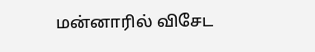மன்னாரில் விசேட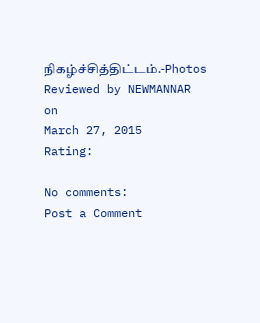நிகழ்ச்சித்திட்டம்.-Photos
Reviewed by NEWMANNAR
on
March 27, 2015
Rating:

No comments:
Post a Comment